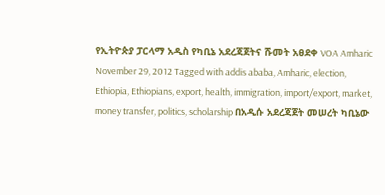የኢትዮጵያ ፓርላማ አዲስ የካቢኔ አደረጃጀትና ሹመት አፀደቀ VOA Amharic November 29, 2012 Tagged with addis ababa, Amharic, election, Ethiopia, Ethiopians, export, health, immigration, import/export, market, money transfer, politics, scholarship በአዲሱ አደረጃጀት መሠረት ካቢኔው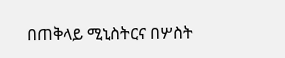በጠቅላይ ሚኒስትርና በሦስት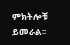ምክትሎቹ ይመራል፡፡